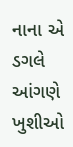નાના એ ડગલે આંગણે
ખુશીઓ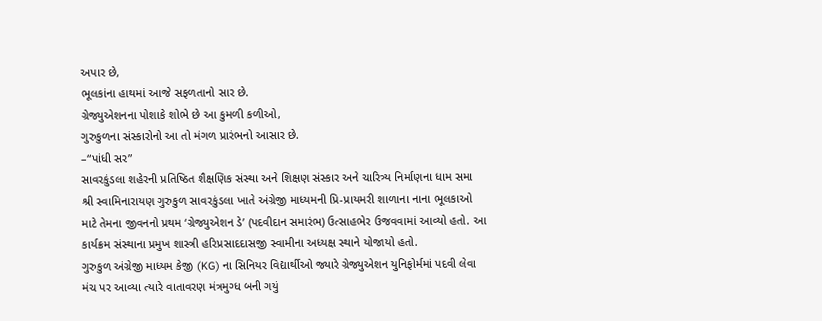અપાર છે,
ભૂલકાંના હાથમાં આજે સફળતાનો સાર છે.
ગ્રેજ્યુએશનના પોશાકે શોભે છે આ કુમળી કળીઓ,
ગુરુકુળના સંસ્કારોનો આ તો મંગળ પ્રારંભનો આસાર છે.
–“પાંધી સર”
સાવરકુંડલા શહેરની પ્રતિષ્ઠિત શૈક્ષણિક સંસ્થા અને શિક્ષણ સંસ્કાર અને ચારિત્ર્ય નિર્માણના ધામ સમા શ્રી સ્વામિનારાયણ ગુરુકુળ સાવરકુંડલા ખાતે અંગ્રેજી માધ્યમની પ્રિ-પ્રાયમરી શાળાના નાના ભૂલકાઓ માટે તેમના જીવનનો પ્રથમ ‘ગ્રેજ્યુએશન ડે’ (પદવીદાન સમારંભ) ઉત્સાહભેર ઉજવવામાં આવ્યો હતો. આ કાર્યક્રમ સંસ્થાના પ્રમુખ શાસ્ત્રી હરિપ્રસાદદાસજી સ્વામીના અધ્યક્ષ સ્થાને યોજાયો હતો.
ગુરુકુળ અંગ્રેજી માધ્યમ કેજી (KG) ના સિનિયર વિદ્યાર્થીઓ જ્યારે ગ્રેજ્યુએશન યુનિફોર્મમાં પદવી લેવા મંચ પર આવ્યા ત્યારે વાતાવરણ મંત્રમુગ્ધ બની ગયું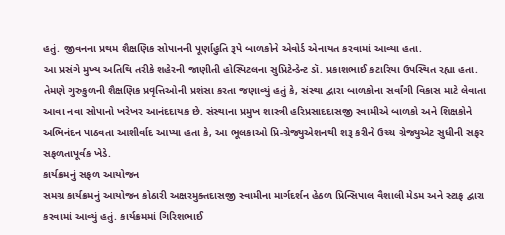હતું. જીવનના પ્રથમ શૈક્ષણિક સોપાનની પૂર્ણાહુતિ રૂપે બાળકોને એવોર્ડ એનાયત કરવામાં આવ્યા હતા.
આ પ્રસંગે મુખ્ય અતિથિ તરીકે શહેરની જાણીતી હોસ્પિટલના સુપ્રિટેન્ડેન્ટ ડૉ. પ્રકાશભાઈ કટારિયા ઉપસ્થિત રહ્યા હતા. તેમણે ગુરુકુળની શૈક્ષણિક પ્રવૃત્તિઓની પ્રશંસા કરતા જણાવ્યું હતું કે, સંસ્થા દ્વારા બાળકોના સર્વાંગી વિકાસ માટે લેવાતા આવા નવા સોપાનો ખરેખર આનંદદાયક છે. સંસ્થાના પ્રમુખ શાસ્ત્રી હરિપ્રસાદદાસજી સ્વામીએ બાળકો અને શિક્ષકોને અભિનંદન પાઠવતા આશીર્વાદ આપ્યા હતા કે, આ ભૂલકાઓ પ્રિ-ગ્રેજ્યુએશનથી શરૂ કરીને ઉચ્ચ ગ્રેજ્યુએટ સુધીની સફર સફળતાપૂર્વક ખેડે.
કાર્યક્રમનું સફળ આયોજન
સમગ્ર કાર્યક્રમનું આયોજન કોઠારી અક્ષરમુક્તદાસજી સ્વામીના માર્ગદર્શન હેઠળ પ્રિન્સિપાલ વૈશાલી મેડમ અને સ્ટાફ દ્વારા કરવામાં આવ્યું હતું. કાર્યક્રમમાં ગિરિશભાઈ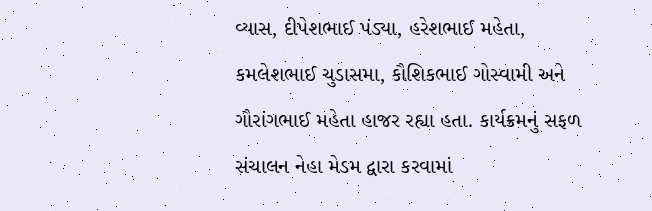વ્યાસ, દીપેશભાઈ પંડ્યા, હરેશભાઈ મહેતા, કમલેશભાઈ ચુડાસમા, કૌશિકભાઈ ગોસ્વામી અને ગૌરાંગભાઈ મહેતા હાજર રહ્યા હતા. કાર્યક્રમનું સફળ સંચાલન નેહા મેડમ દ્વારા કરવામાં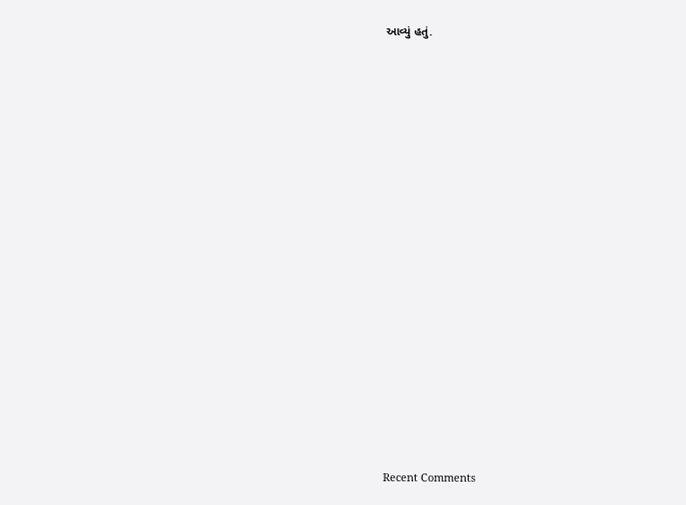આવ્યું હતું.

















Recent Comments